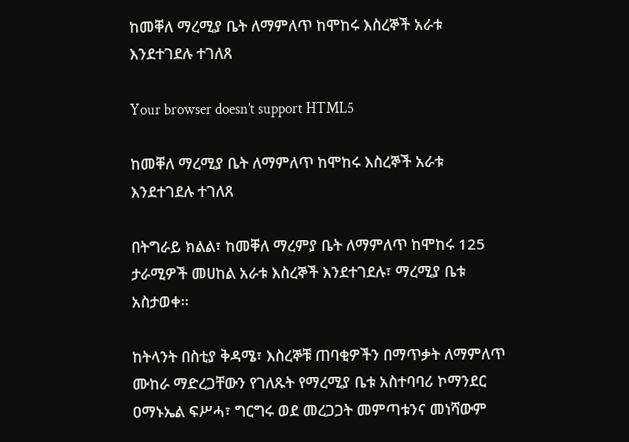ከመቐለ ማረሚያ ቤት ለማምለጥ ከሞከሩ እስረኞች አራቱ እንደተገደሉ ተገለጸ

Your browser doesn’t support HTML5

ከመቐለ ማረሚያ ቤት ለማምለጥ ከሞከሩ እስረኞች አራቱ እንደተገደሉ ተገለጸ

በትግራይ ክልል፣ ከመቐለ ማረምያ ቤት ለማምለጥ ከሞከሩ 125 ታራሚዎች መሀከል አራቱ እስረኞች እንደተገደሉ፣ ማረሚያ ቤቱ አስታወቀ፡፡

ከትላንት በስቲያ ቅዳሜ፣ እስረኞቹ ጠባቂዎችን በማጥቃት ለማምለጥ ሙከራ ማድረጋቸውን የገለጹት የማረሚያ ቤቱ አስተባባሪ ኮማንደር ዐማኑኤል ፍሥሓ፣ ግርግሩ ወደ መረጋጋት መምጣቱንና መነሻውም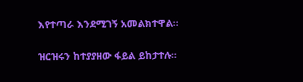እየተጣራ እንደሚገኝ አመልክተዋል፡፡

ዝርዝሩን ከተያያዘው ፋይል ይከታተሉ።